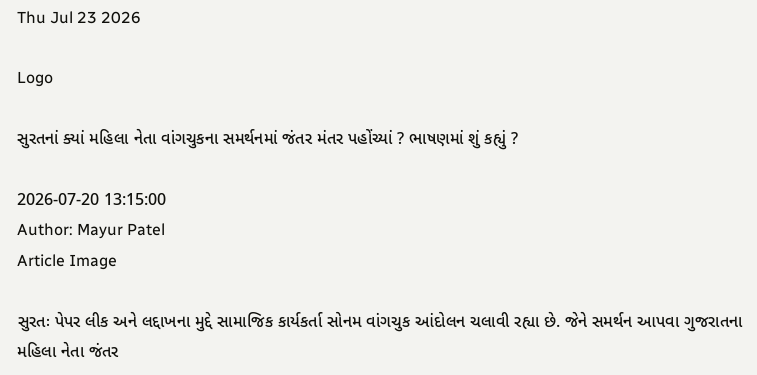Thu Jul 23 2026

Logo

સુરતનાં ક્યાં મહિલા નેતા વાંગચુકના સમર્થનમાં જંતર મંતર પહોંચ્યાં ? ભાષણમાં શું કહ્યું ?

2026-07-20 13:15:00
Author: Mayur Patel
Article Image

સુરતઃ પેપર લીક અને લદ્દાખના મુદ્દે સામાજિક કાર્યકર્તા સોનમ વાંગચુક આંદોલન ચલાવી રહ્યા છે. જેને સમર્થન આપવા ગુજરાતના મહિલા નેતા જંતર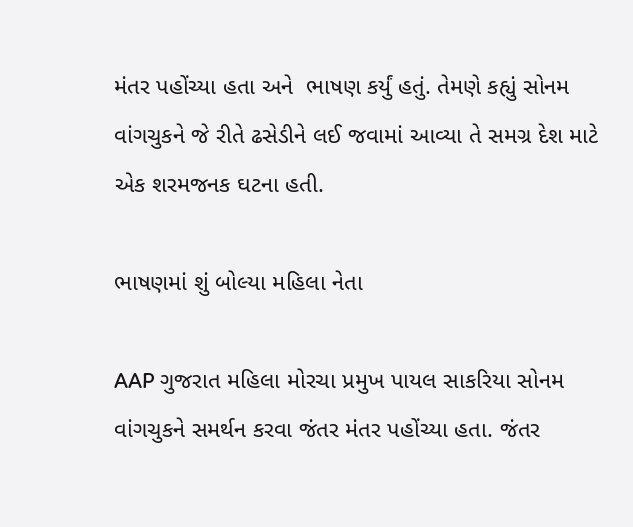મંતર પહોંચ્યા હતા અને  ભાષણ કર્યું હતું. તેમણે કહ્યું સોનમ વાંગચુકને જે રીતે ઢસેડીને લઈ જવામાં આવ્યા તે સમગ્ર દેશ માટે એક શરમજનક ઘટના હતી.

ભાષણમાં શું બોલ્યા મહિલા નેતા

AAP ગુજરાત મહિલા મોરચા પ્રમુખ પાયલ સાકરિયા સોનમ વાંગચુકને સમર્થન કરવા જંતર મંતર પહોંચ્યા હતા. જંતર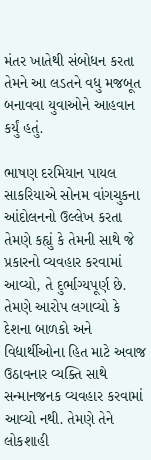મંતર ખાતેથી સંબોધન કરતા તેમને આ લડતને વધુ મજબૂત બનાવવા યુવાઓને આહવાન કર્યું હતું.

ભાષણ દરમિયાન પાયલ સાકરિયાએ સોનમ વાંગચુકના આંદોલનનો ઉલ્લેખ કરતા તેમણે કહ્યું કે તેમની સાથે જે પ્રકારનો વ્યવહાર કરવામાં આવ્યો, તે દુર્ભાગ્યપૂર્ણ છે. તેમણે આરોપ લગાવ્યો કે દેશના બાળકો અને વિદ્યાર્થીઓના હિત માટે અવાજ ઉઠાવનાર વ્યક્તિ સાથે સન્માનજનક વ્યવહાર કરવામાં આવ્યો નથી. તેમણે તેને લોકશાહી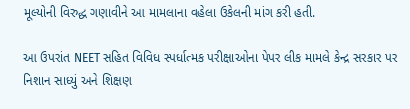મૂલ્યોની વિરુદ્ધ ગણાવીને આ મામલાના વહેલા ઉકેલની માંગ કરી હતી.

આ ઉપરાંત NEET સહિત વિવિધ સ્પર્ધાત્મક પરીક્ષાઓના પેપર લીક મામલે કેન્દ્ર સરકાર પર નિશાન સાધ્યું અને શિક્ષણ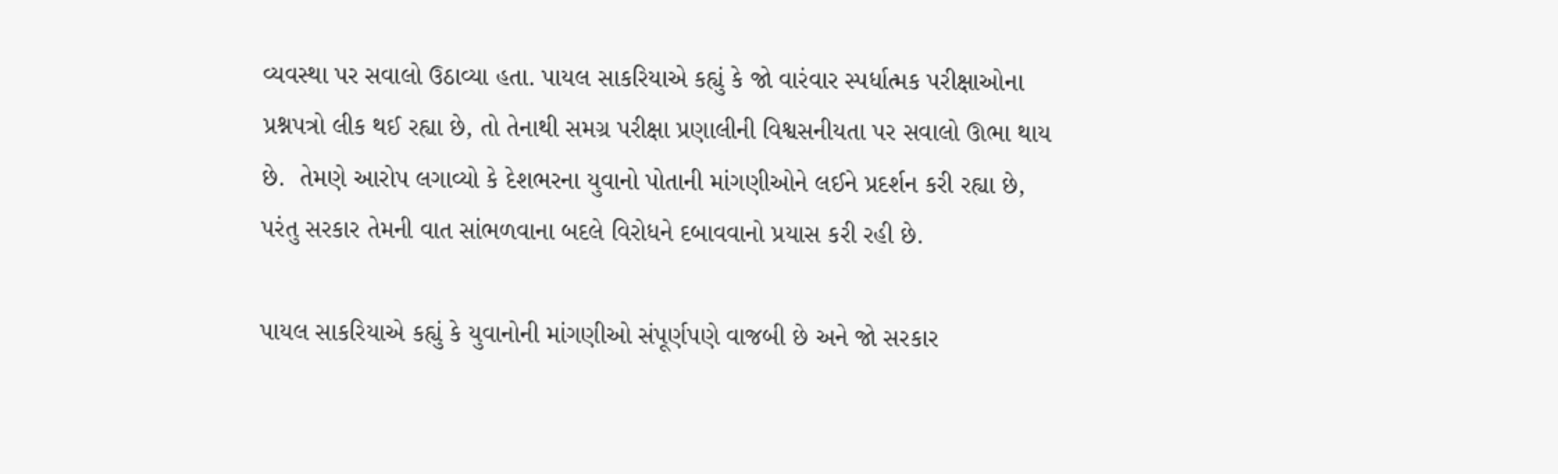વ્યવસ્થા પર સવાલો ઉઠાવ્યા હતા. પાયલ સાકરિયાએ કહ્યું કે જો વારંવાર સ્પર્ધાત્મક પરીક્ષાઓના પ્રશ્નપત્રો લીક થઈ રહ્યા છે, તો તેનાથી સમગ્ર પરીક્ષા પ્રણાલીની વિશ્વસનીયતા પર સવાલો ઊભા થાય છે.  તેમણે આરોપ લગાવ્યો કે દેશભરના યુવાનો પોતાની માંગણીઓને લઈને પ્રદર્શન કરી રહ્યા છે, પરંતુ સરકાર તેમની વાત સાંભળવાના બદલે વિરોધને દબાવવાનો પ્રયાસ કરી રહી છે.

પાયલ સાકરિયાએ કહ્યું કે યુવાનોની માંગણીઓ સંપૂર્ણપણે વાજબી છે અને જો સરકાર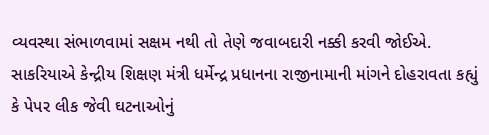વ્યવસ્થા સંભાળવામાં સક્ષમ નથી તો તેણે જવાબદારી નક્કી કરવી જોઈએ. સાકરિયાએ કેન્દ્રીય શિક્ષણ મંત્રી ધર્મેન્દ્ર પ્રધાનના રાજીનામાની માંગને દોહરાવતા કહ્યું કે પેપર લીક જેવી ઘટનાઓનું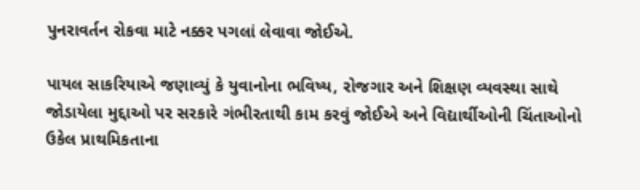પુનરાવર્તન રોકવા માટે નક્કર પગલાં લેવાવા જોઈએ.

પાયલ સાકરિયાએ જણાવ્યું કે યુવાનોના ભવિષ્ય, રોજગાર અને શિક્ષણ વ્યવસ્થા સાથે જોડાયેલા મુદ્દાઓ પર સરકારે ગંભીરતાથી કામ કરવું જોઈએ અને વિદ્યાર્થીઓની ચિંતાઓનો ઉકેલ પ્રાથમિકતાના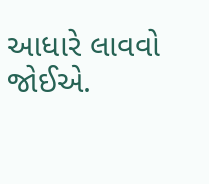આધારે લાવવો જોઈએ.